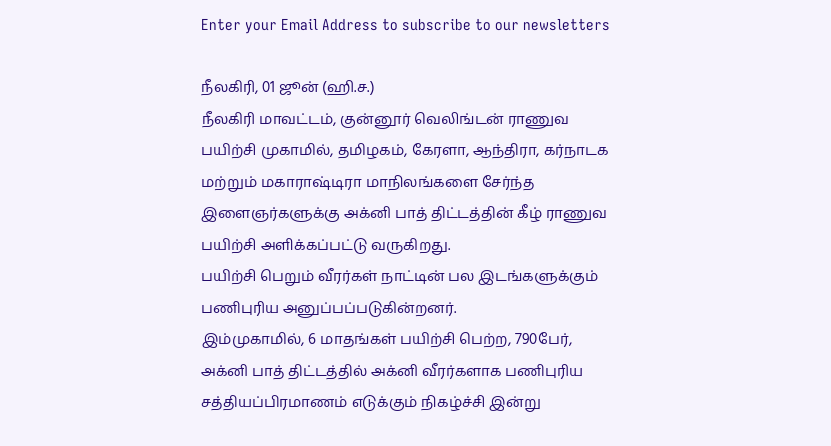Enter your Email Address to subscribe to our newsletters

நீலகிரி, 01 ஜூன் (ஹி.ச.)
நீலகிரி மாவட்டம், குன்னூர் வெலிங்டன் ராணுவ பயிற்சி முகாமில், தமிழகம், கேரளா, ஆந்திரா, கர்நாடக மற்றும் மகாராஷ்டிரா மாநிலங்களை சேர்ந்த இளைஞர்களுக்கு அக்னி பாத் திட்டத்தின் கீழ் ராணுவ பயிற்சி அளிக்கப்பட்டு வருகிறது.
பயிற்சி பெறும் வீரர்கள் நாட்டின் பல இடங்களுக்கும் பணிபுரிய அனுப்பப்படுகின்றனர்.
இம்முகாமில், 6 மாதங்கள் பயிற்சி பெற்ற, 790பேர், அக்னி பாத் திட்டத்தில் அக்னி வீரர்களாக பணிபுரிய சத்தியப்பிரமாணம் எடுக்கும் நிகழ்ச்சி இன்று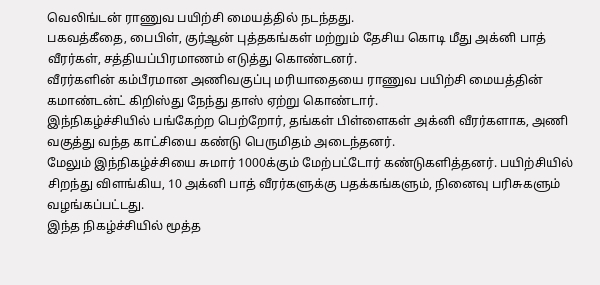வெலிங்டன் ராணுவ பயிற்சி மையத்தில் நடந்தது.
பகவத்கீதை, பைபிள், குர்ஆன் புத்தகங்கள் மற்றும் தேசிய கொடி மீது அக்னி பாத் வீரர்கள், சத்தியப்பிரமாணம் எடுத்து கொண்டனர்.
வீரர்களின் கம்பீரமான அணிவகுப்பு மரியாதையை ராணுவ பயிற்சி மையத்தின் கமாண்டன்ட் கிறிஸ்து நேந்து தாஸ் ஏற்று கொண்டார்.
இந்நிகழ்ச்சியில் பங்கேற்ற பெற்றோர், தங்கள் பிள்ளைகள் அக்னி வீரர்களாக, அணி வகுத்து வந்த காட்சியை கண்டு பெருமிதம் அடைந்தனர்.
மேலும் இந்நிகழ்ச்சியை சுமார் 1000க்கும் மேற்பட்டோர் கண்டுகளித்தனர். பயிற்சியில் சிறந்து விளங்கிய, 10 அக்னி பாத் வீரர்களுக்கு பதக்கங்களும், நினைவு பரிசுகளும் வழங்கப்பட்டது.
இந்த நிகழ்ச்சியில் மூத்த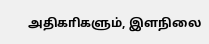அதிகாிகளும், இளநிலை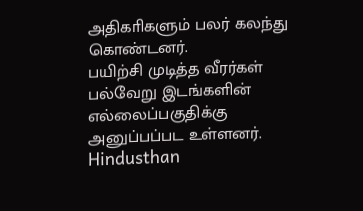அதிகாிகளும் பலர் கலந்து கொண்டனர்.
பயிற்சி முடித்த வீரர்கள் பல்வேறு இடங்களின் எல்லைப்பகுதிக்கு அனுப்பப்பட உள்ளனர்.
Hindusthan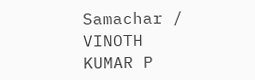Samachar / VINOTH KUMAR P